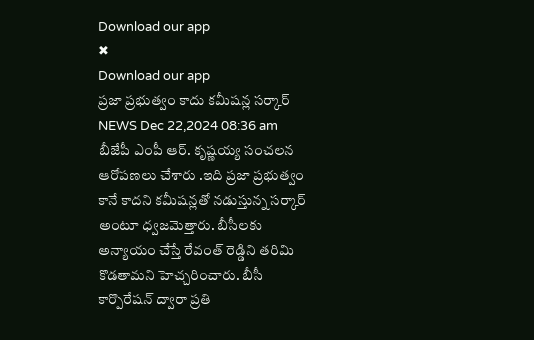Download our app
✖
Download our app
ప్రజా ప్రభుత్వం కాదు కమీషన్ల సర్కార్
NEWS Dec 22,2024 08:36 am
బీజేపీ ఎంపీ ఆర్. కృష్ణయ్య సంచలన ఆరోపణలు చేశారు .ఇది ప్రజా ప్రభుత్వం కానే కాదని కమీషన్లతో నడుస్తున్న సర్కార్ అంటూ ధ్వజమెత్తారు. బీసీలకు అన్యాయం చేస్తే రేవంత్ రెడ్డిని తరిమి కొడతామని హెచ్చరించారు. బీసీ కార్పొరేషన్ ద్వారా ప్రతి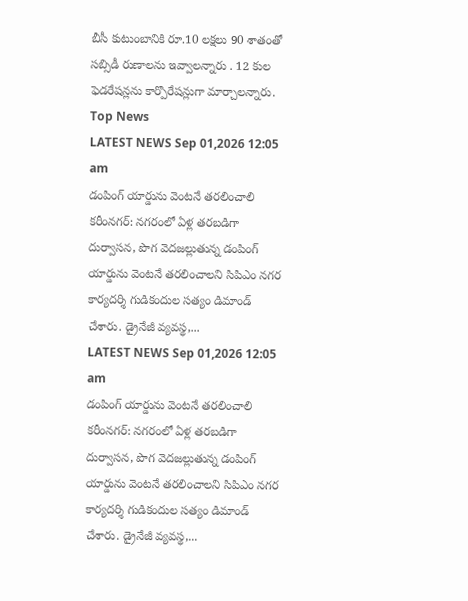బీసీ కుటుంబానికి రూ.10 లక్షలు 90 శాతంతో సబ్సిడీ రుణాలను ఇవ్వాలన్నారు . 12 కుల ఫెడరేషన్లను కార్పొరేషన్లుగా మార్చాలన్నారు.
Top News
LATEST NEWS Sep 01,2026 12:05 am
డంపింగ్ యార్డును వెంటనే తరలించాలి
కరీంనగర్: నగరంలో ఏళ్ల తరబడిగా దుర్వాసన, పొగ వెదజల్లుతున్న డంపింగ్ యార్డును వెంటనే తరలించాలని సిపిఎం నగర కార్యదర్శి గుడికందుల సత్యం డిమాండ్ చేశారు. డ్రైనేజీ వ్యవస్థ,...
LATEST NEWS Sep 01,2026 12:05 am
డంపింగ్ యార్డును వెంటనే తరలించాలి
కరీంనగర్: నగరంలో ఏళ్ల తరబడిగా దుర్వాసన, పొగ వెదజల్లుతున్న డంపింగ్ యార్డును వెంటనే తరలించాలని సిపిఎం నగర కార్యదర్శి గుడికందుల సత్యం డిమాండ్ చేశారు. డ్రైనేజీ వ్యవస్థ,...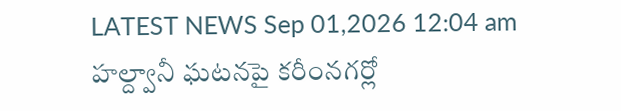LATEST NEWS Sep 01,2026 12:04 am
హల్ద్వానీ ఘటనపై కరీంనగర్లో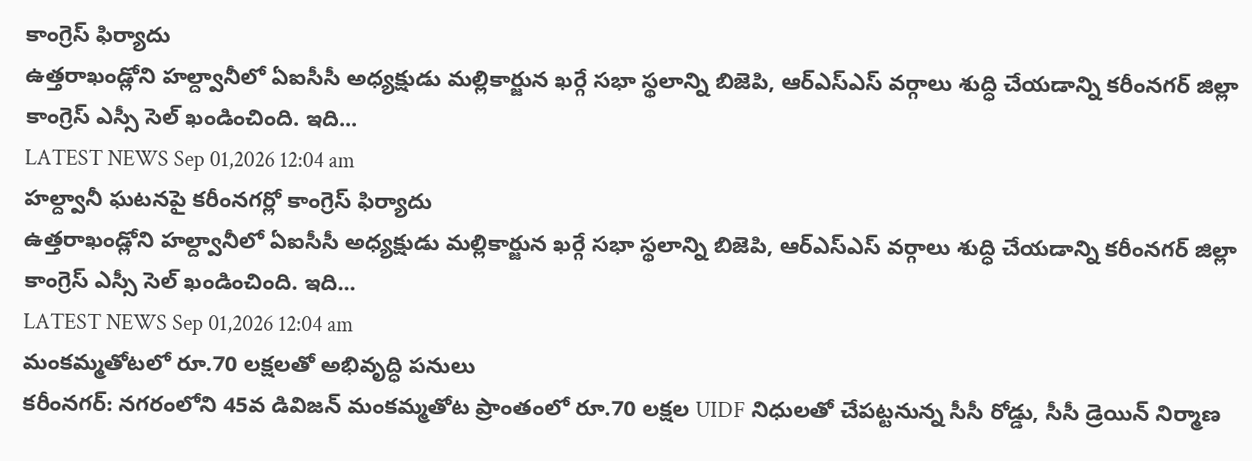కాంగ్రెస్ ఫిర్యాదు
ఉత్తరాఖండ్లోని హల్ద్వానీలో ఏఐసీసీ అధ్యక్షుడు మల్లికార్జున ఖర్గే సభా స్థలాన్ని బిజెపి, ఆర్ఎస్ఎస్ వర్గాలు శుద్ధి చేయడాన్ని కరీంనగర్ జిల్లా కాంగ్రెస్ ఎస్సీ సెల్ ఖండించింది. ఇది...
LATEST NEWS Sep 01,2026 12:04 am
హల్ద్వానీ ఘటనపై కరీంనగర్లో కాంగ్రెస్ ఫిర్యాదు
ఉత్తరాఖండ్లోని హల్ద్వానీలో ఏఐసీసీ అధ్యక్షుడు మల్లికార్జున ఖర్గే సభా స్థలాన్ని బిజెపి, ఆర్ఎస్ఎస్ వర్గాలు శుద్ధి చేయడాన్ని కరీంనగర్ జిల్లా కాంగ్రెస్ ఎస్సీ సెల్ ఖండించింది. ఇది...
LATEST NEWS Sep 01,2026 12:04 am
మంకమ్మతోటలో రూ.70 లక్షలతో అభివృద్ధి పనులు
కరీంనగర్: నగరంలోని 45వ డివిజన్ మంకమ్మతోట ప్రాంతంలో రూ.70 లక్షల UIDF నిధులతో చేపట్టనున్న సీసీ రోడ్డు, సీసీ డ్రెయిన్ నిర్మాణ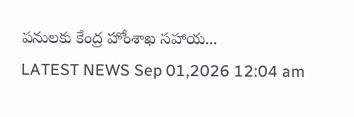పనులకు కేంద్ర హోంశాఖ సహాయ...
LATEST NEWS Sep 01,2026 12:04 am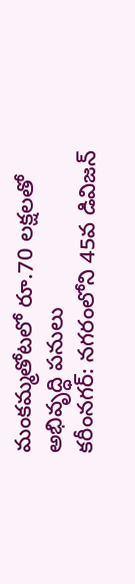మంకమ్మతోటలో రూ.70 లక్షలతో అభివృద్ధి పనులు
కరీంనగర్: నగరంలోని 45వ డివిజన్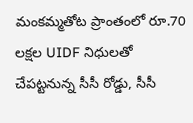మంకమ్మతోట ప్రాంతంలో రూ.70 లక్షల UIDF నిధులతో చేపట్టనున్న సీసీ రోడ్డు, సీసీ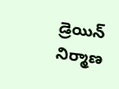డ్రెయిన్ నిర్మాణ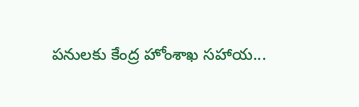పనులకు కేంద్ర హోంశాఖ సహాయ...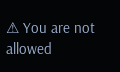⚠ You are not allowed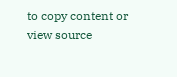to copy content or view source